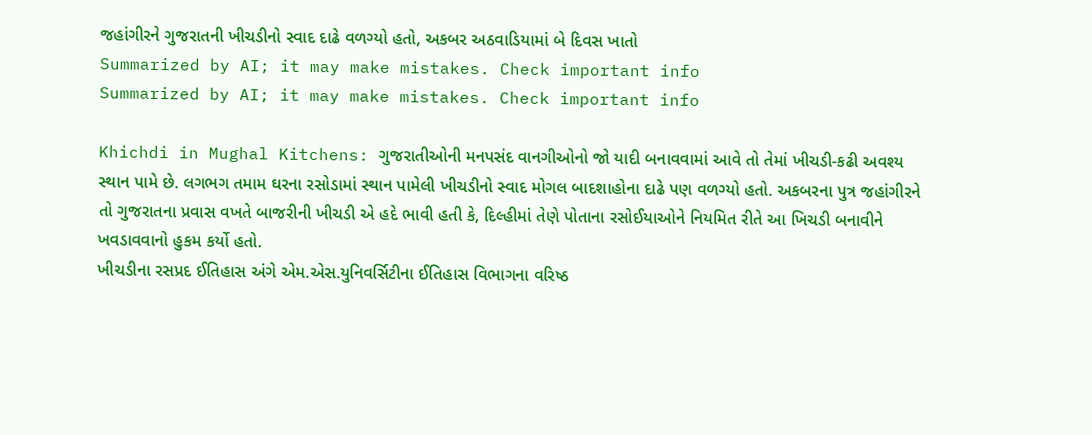જહાંગીરને ગુજરાતની ખીચડીનો સ્વાદ દાઢે વળગ્યો હતો, અકબર અઠવાડિયામાં બે દિવસ ખાતો
Summarized by AI; it may make mistakes. Check important info
Summarized by AI; it may make mistakes. Check important info

Khichdi in Mughal Kitchens: ગુજરાતીઓની મનપસંદ વાનગીઓનો જો યાદી બનાવવામાં આવે તો તેમાં ખીચડી-કઢી અવશ્ય સ્થાન પામે છે. લગભગ તમામ ઘરના રસોડામાં સ્થાન પામેલી ખીચડીનો સ્વાદ મોગલ બાદશાહોના દાઢે પણ વળગ્યો હતો. અકબરના પુત્ર જહાંગીરને તો ગુજરાતના પ્રવાસ વખતે બાજરીની ખીચડી એ હદે ભાવી હતી કે, દિલ્હીમાં તેણે પોતાના રસોઈયાઓને નિયમિત રીતે આ ખિચડી બનાવીને ખવડાવવાનો હુકમ કર્યો હતો.
ખીચડીના રસપ્રદ ઈતિહાસ અંગે એમ.એસ.યુનિવર્સિટીના ઈતિહાસ વિભાગના વરિષ્ઠ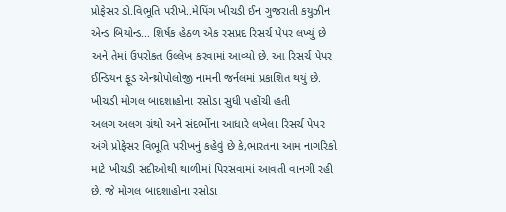પ્રોફેસર ડો.વિભૂતિ પરીખે..મેપિંગ ખીચડી ઈન ગુજરાતી કયુઝીન એન્ડ બિયોન્ડ... શિર્ષક હેઠળ એક રસપ્રદ રિસર્ચ પેપર લખ્યું છે અને તેમાં ઉપરોકત ઉલ્લેખ કરવામાં આવ્યો છે. આ રિસર્ચ પેપર ઈન્ડિયન ફૂડ એન્થ્રોપોલોજી નામની જર્નલમાં પ્રકાશિત થયું છે.
ખીચડી મોગલ બાદશાહોના રસોડા સુધી પહોંચી હતી
અલગ અલગ ગ્રંથો અને સંદર્ભોના આધારે લખેલા રિસર્ચ પેપર અંગે પ્રોફેસર વિભૂતિ પરીખનું કહેવું છે કે,ભારતના આમ નાગરિકો માટે ખીચડી સદીઓથી થાળીમાં પિરસવામાં આવતી વાનગી રહી છે. જે મોગલ બાદશાહોના રસોડા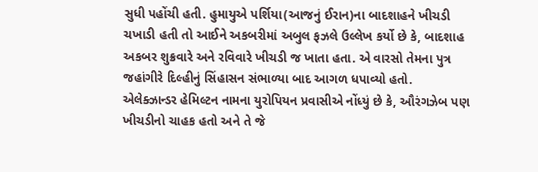સુધી પહોંચી હતી. હુમાયુએ પર્શિયા(આજનું ઈરાન)ના બાદશાહને ખીચડી ચખાડી હતી તો આઈને અકબરીમાં અબુલ ફઝલે ઉલ્લેખ કર્યો છે કે, બાદશાહ અકબર શુક્રવારે અને રવિવારે ખીચડી જ ખાતા હતા. એ વારસો તેમના પુત્ર જહાંગીરે દિલ્હીનું સિંહાસન સંભાળ્યા બાદ આગળ ધપાવ્યો હતો.
એલેક્ઝાન્ડર હેમિલ્ટન નામના યુરોપિયન પ્રવાસીએ નોંધ્યું છે કે, ઔરંગઝેબ પણ ખીચડીનો ચાહક હતો અને તે જે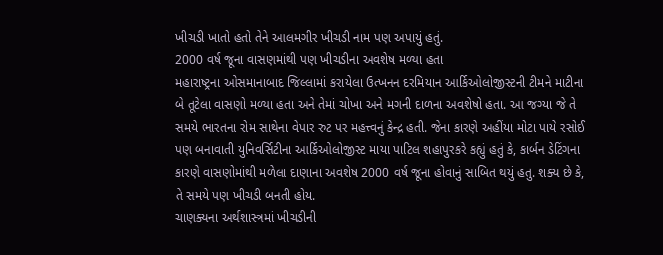ખીચડી ખાતો હતો તેને આલમગીર ખીચડી નામ પણ અપાયું હતું.
2000 વર્ષ જૂના વાસણમાંથી પણ ખીચડીના અવશેષ મળ્યા હતા
મહારાષ્ટ્રના ઓસમાનાબાદ જિલ્લામાં કરાયેલા ઉત્ખનન દરમિયાન આર્કિઓલોજીસ્ટની ટીમને માટીના બે તૂટેલા વાસણો મળ્યા હતા અને તેમાં ચોખા અને મગની દાળના અવશેષો હતા. આ જગ્યા જે તે સમયે ભારતના રોમ સાથેના વેપાર રુટ પર મહત્ત્વનું કેન્દ્ર હતી. જેના કારણે અહીંયા મોટા પાયે રસોઈ પણ બનાવાતી યુનિવર્સિટીના આર્કિઓલોજીસ્ટ માયા પાટિલ શહાપુરકરે કહ્યું હતું કે, કાર્બન ડેટિંગના કારણે વાસણોમાંથી મળેલા દાણાના અવશેષ 2000 વર્ષ જૂના હોવાનું સાબિત થયું હતુ. શક્ય છે કે, તે સમયે પણ ખીચડી બનતી હોય.
ચાણક્યના અર્થશાસ્ત્રમાં ખીચડીની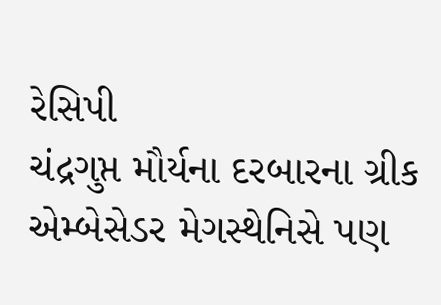રેસિપી
ચંદ્રગુપ્ત મૌર્યના દરબારના ગ્રીક એમ્બેસેડર મેગસ્થેનિસે પણ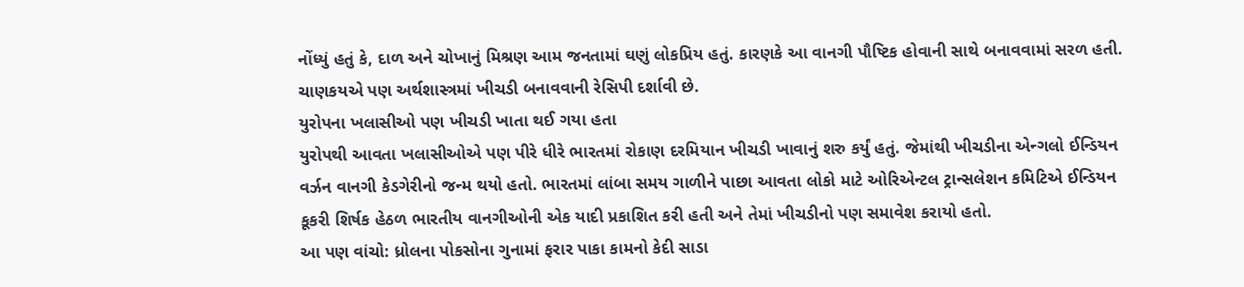નોંધ્યું હતું કે, દાળ અને ચોખાનું મિશ્રણ આમ જનતામાં ઘણું લોકપ્રિય હતું. કારણકે આ વાનગી પૌષ્ટિક હોવાની સાથે બનાવવામાં સરળ હતી. ચાણકયએ પણ અર્થશાસ્ત્રમાં ખીચડી બનાવવાની રેસિપી દર્શાવી છે.
યુરોપના ખલાસીઓ પણ ખીચડી ખાતા થઈ ગયા હતા
યુરોપથી આવતા ખલાસીઓએ પણ પીરે ધીરે ભારતમાં રોકાણ દરમિયાન ખીચડી ખાવાનું શરુ કર્યું હતું. જેમાંથી ખીચડીના એન્ગલો ઈન્ડિયન વર્ઝન વાનગી કેડગેરીનો જન્મ થયો હતો. ભારતમાં લાંબા સમય ગાળીને પાછા આવતા લોકો માટે ઓરિએન્ટલ ટ્રાન્સલેશન કમિટિએ ઈન્ડિયન કૂકરી શિર્ષક હેઠળ ભારતીય વાનગીઓની એક યાદી પ્રકાશિત કરી હતી અને તેમાં ખીચડીનો પણ સમાવેશ કરાયો હતો.
આ પણ વાંચો: ધ્રોલના પોકસોના ગુનામાં ફરાર પાકા કામનો કેદી સાડા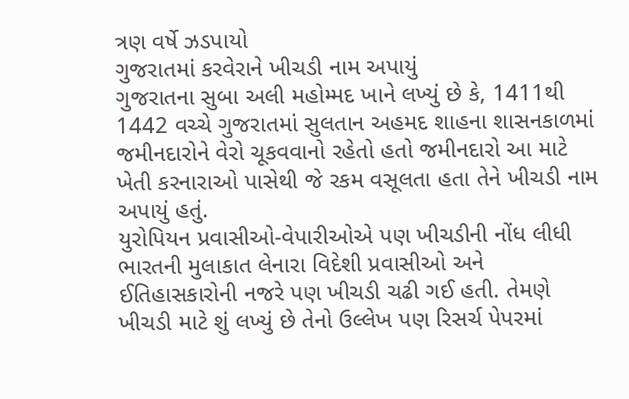ત્રણ વર્ષે ઝડપાયો
ગુજરાતમાં કરવેરાને ખીચડી નામ અપાયું
ગુજરાતના સુબા અલી મહોમ્મદ ખાને લખ્યું છે કે, 1411થી 1442 વચ્ચે ગુજરાતમાં સુલતાન અહમદ શાહના શાસનકાળમાં જમીનદારોને વેરો ચૂકવવાનો રહેતો હતો જમીનદારો આ માટે ખેતી કરનારાઓ પાસેથી જે રકમ વસૂલતા હતા તેને ખીચડી નામ અપાયું હતું.
યુરોપિયન પ્રવાસીઓ-વેપારીઓએ પણ ખીચડીની નોંધ લીધી
ભારતની મુલાકાત લેનારા વિદેશી પ્રવાસીઓ અને ઈતિહાસકારોની નજરે પણ ખીચડી ચઢી ગઈ હતી. તેમણે ખીચડી માટે શું લખ્યું છે તેનો ઉલ્લેખ પણ રિસર્ચ પેપરમાં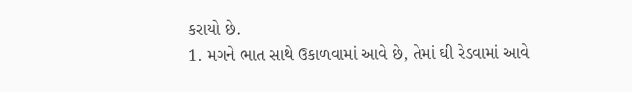કરાયો છે.
1. મગને ભાત સાથે ઉકાળવામાં આવે છે, તેમાં ઘી રેડવામાં આવે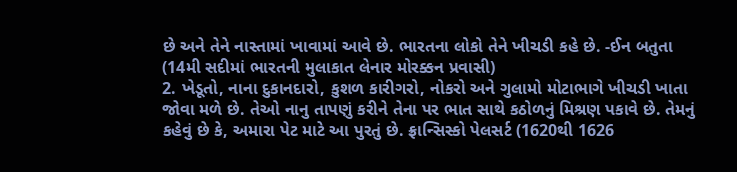છે અને તેને નાસ્તામાં ખાવામાં આવે છે. ભારતના લોકો તેને ખીચડી કહે છે. -ઈન બતુતા (14મી સદીમાં ભારતની મુલાકાત લેનાર મોરક્કન પ્રવાસી)
2. ખેડૂતો, નાના દુકાનદારો, કુશળ કારીગરો, નોકરો અને ગુલામો મોટાભાગે ખીચડી ખાતા જોવા મળે છે. તેઓ નાનુ તાપણું કરીને તેના પર ભાત સાથે કઠોળનું મિશ્રણ પકાવે છે. તેમનું કહેવું છે કે, અમારા પેટ માટે આ પુરતું છે. ફ્રાન્સિસ્કો પેલસર્ટ (1620થી 1626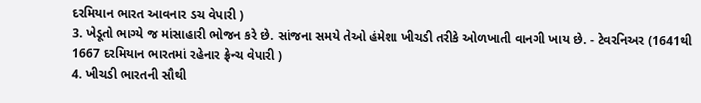દરમિયાન ભારત આવનાર ડચ વેપારી )
3. ખેડૂતો ભાગ્યે જ માંસાહારી ભોજન કરે છે. સાંજના સમયે તેઓ હંમેશા ખીચડી તરીકે ઓળખાતી વાનગી ખાય છે. - ટેવરનિઅર (1641થી 1667 દરમિયાન ભારતમાં રહેનાર ફ્રેન્ચ વેપારી )
4. ખીચડી ભારતની સૌથી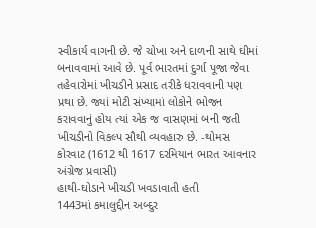સ્વીકાર્ય વાગની છે. જે ચોખા અને દાળની સાથે ઘીમાં બનાવવામાં આવે છે. પૂર્વ ભારતમાં દુર્ગા પૂજા જેવા તહેવારોમાં ખીચડીને પ્રસાદ તરીકે ધરાવવાની પણ પ્રથા છે. જ્યાં મોટી સંખ્યામાં લોકોને ભોજન કરાવવાનું હોય ત્યાં એક જ વાસણમાં બની જતી ખીચડીનો વિકલ્પ સૌથી વ્યવહારુ છે. -થોમસ કોરવાટ (1612 થી 1617 દરમિયાન ભારત આવનાર અંગ્રેજ પ્રવાસી)
હાથી-ઘોડાને ખીચડી ખવડાવાતી હતી
1443માં કમાલુદ્દીન અબ્દુર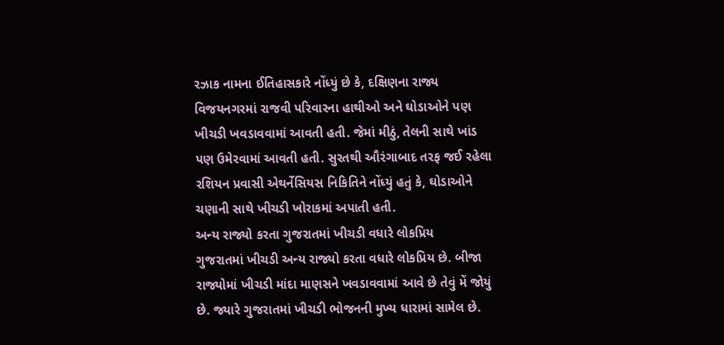રઝાક નામના ઈતિહાસકારે નોંધ્યું છે કે, દક્ષિણના રાજ્ય વિજયનગરમાં રાજવી પરિવારના હાથીઓ અને ઘોડાઓને પણ ખીચડી ખવડાવવામાં આવતી હતી. જેમાં મીઠું, તેલની સાથે ખાંડ પણ ઉમેરવામાં આવતી હતી. સુરતથી ઔરંગાબાદ તરફ જઈ રહેલા રશિયન પ્રવાસી એથર્નેસિયસ નિકિતિને નોંધ્યું હતું કે, ઘોડાઓને ચણાની સાથે ખીચડી ખોરાકમાં અપાતી હતી.
અન્ય રાજ્યો કરતા ગુજરાતમાં ખીચડી વધારે લોકપ્રિય
ગુજરાતમાં ખીચડી અન્ય રાજ્યો કરતા વધારે લોકપ્રિય છે. બીજા રાજ્યોમાં ખીચડી માંદા માણસને ખવડાવવામાં આવે છે તેવું મેં જોયું છે. જ્યારે ગુજરાતમાં ખીચડી ભોજનની મુખ્ય ધારામાં સામેલ છે.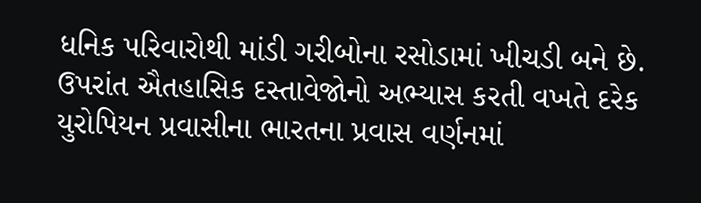ધનિક પરિવારોથી માંડી ગરીબોના રસોડામાં ખીચડી બને છે. ઉપરાંત ઐતહાસિક દસ્તાવેજોનો અભ્યાસ કરતી વખતે દરેક યુરોપિયન પ્રવાસીના ભારતના પ્રવાસ વર્ણનમાં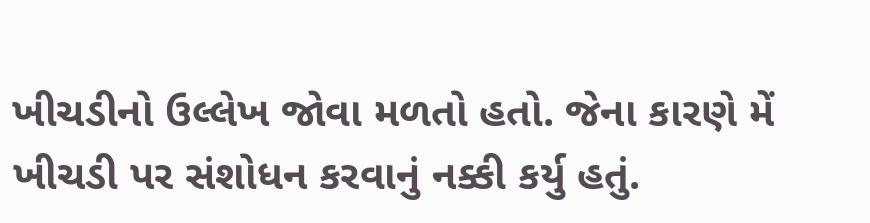ખીચડીનો ઉલ્લેખ જોવા મળતો હતો. જેના કારણે મેં ખીચડી પર સંશોધન કરવાનું નક્કી કર્યુ હતું.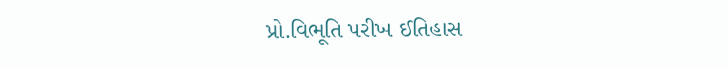પ્રો.વિભૂતિ પરીખ ઈતિહાસ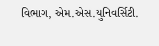વિભાગ, એમ.એસ.યુનિવર્સિટી.